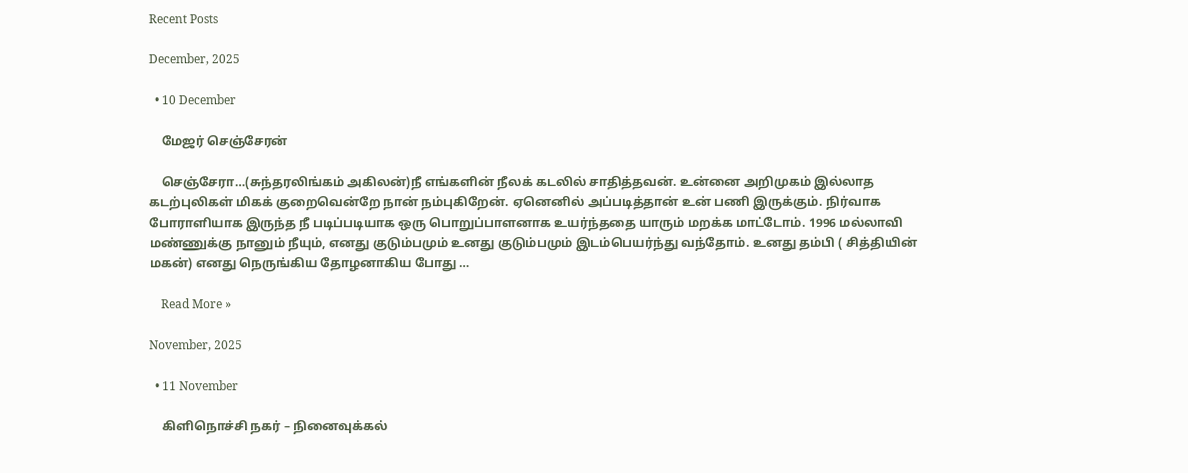Recent Posts

December, 2025

  • 10 December

    மேஜர் செஞ்சேரன்

    செஞ்சேரா…(சுந்தரலிங்கம் அகிலன்)நீ எங்களின் நீலக் கடலில் சாதித்தவன். உன்னை அறிமுகம் இல்லாத கடற்புலிகள் மிகக் குறைவென்றே நான் நம்புகிறேன். ஏனெனில் அப்படித்தான் உன் பணி இருக்கும். நிர்வாக போராளியாக இருந்த நீ படிப்படியாக ஒரு பொறுப்பாளனாக உயர்ந்ததை யாரும் மறக்க மாட்டோம். 1996 மல்லாவி மண்ணுக்கு நானும் நீயும், எனது குடும்பமும் உனது குடும்பமும் இடம்பெயர்ந்து வந்தோம். உனது தம்பி ( சித்தியின் மகன்) எனது நெருங்கிய தோழனாகிய போது …

    Read More »

November, 2025

  • 11 November

    கிளிநொச்சி நகர் – நினைவுக்கல்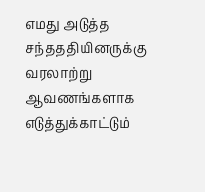எமது அடுத்த சந்தததியினருக்கு வரலாற்று ஆவணங்களாக எடுத்துக்காட்டும்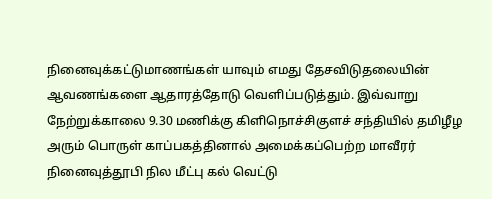நினைவுக்கட்டுமாணங்கள் யாவும் எமது தேசவிடுதலையின் ஆவணங்களை ஆதாரத்தோடு வெளிப்படுத்தும். இவ்வாறு நேற்றுக்காலை 9.30 மணிக்கு கிளிநொச்சிகுளச் சந்தியில் தமிழீழ அரும் பொருள் காப்பகத்தினால் அமைக்கப்பெற்ற மாவீரர் நினைவுத்தூபி நில மீட்பு கல் வெட்டு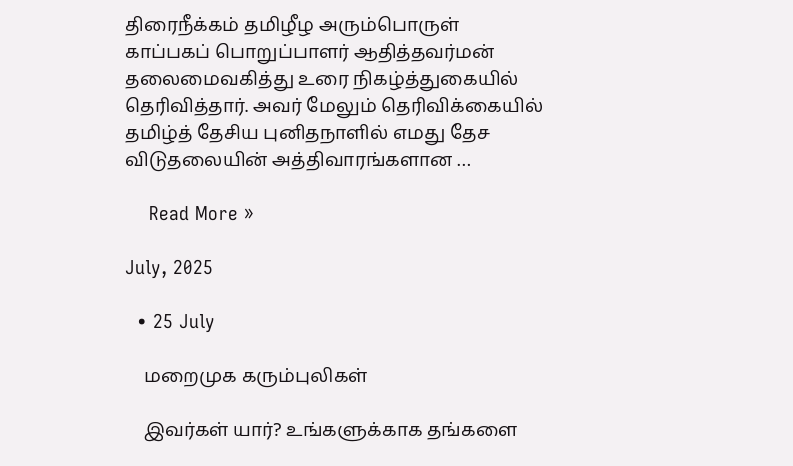திரைநீக்கம் தமிழீழ அரும்பொருள் காப்பகப் பொறுப்பாளர் ஆதித்தவர்மன் தலைமைவகித்து உரை நிகழ்த்துகையில் தெரிவித்தார். அவர் மேலும் தெரிவிக்கையில் தமிழ்த் தேசிய புனிதநாளில் எமது தேச விடுதலையின் அத்திவாரங்களான …

    Read More »

July, 2025

  • 25 July

    மறைமுக கரும்புலிகள்

    இவர்கள் யார்? உங்களுக்காக தங்களை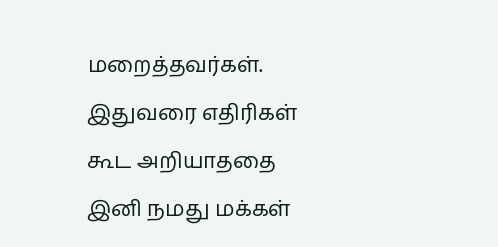மறைத்தவர்கள். இதுவரை எதிரிகள் கூட அறியாததை இனி நமது மக்கள்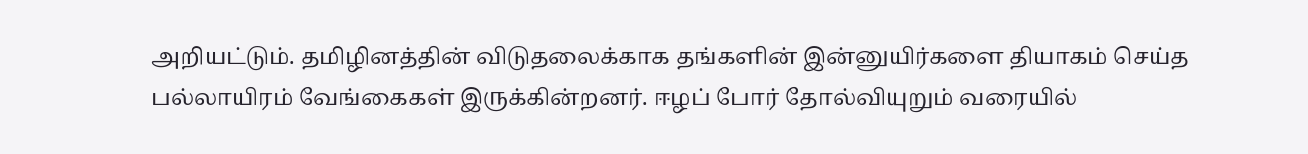அறியட்டும். தமிழினத்தின் விடுதலைக்காக தங்களின் இன்னுயிர்களை தியாகம் செய்த பல்லாயிரம் வேங்கைகள் இருக்கின்றனர். ஈழப் போர் தோல்வியுறும் வரையில்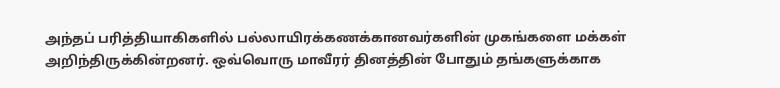அந்தப் பரித்தியாகிகளில் பல்லாயிரக்கணக்கானவர்களின் முகங்களை மக்கள் அறிந்திருக்கின்றனர். ஒவ்வொரு மாவீரர் தினத்தின் போதும் தங்களுக்காக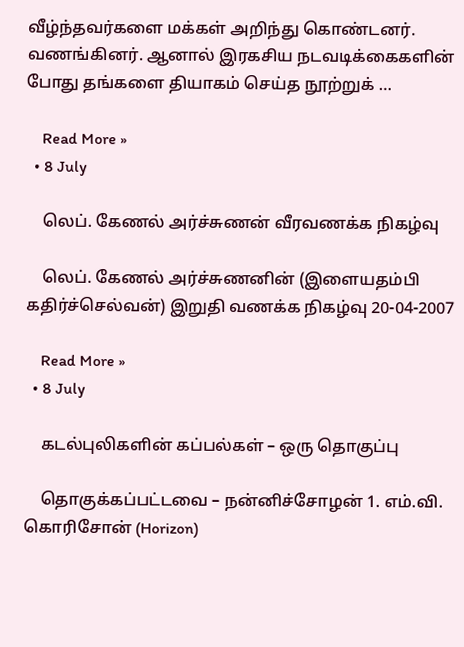வீழ்ந்தவர்களை மக்கள் அறிந்து கொண்டனர். வணங்கினர். ஆனால் இரகசிய நடவடிக்கைகளின் போது தங்களை தியாகம் செய்த நூற்றுக் …

    Read More »
  • 8 July

    லெப். கேணல் அர்ச்சுணன் வீரவணக்க நிகழ்வு

    லெப். கேணல் அர்ச்சுணனின் (இளையதம்பி கதிர்ச்செல்வன்) இறுதி வணக்க நிகழ்வு 20-04-2007

    Read More »
  • 8 July

    கடல்புலிகளின் கப்பல்கள் – ஒரு தொகுப்பு

    தொகுக்கப்பட்டவை – நன்னிச்சோழன் 1. எம்.வி. கொரிசோன் (Horizon)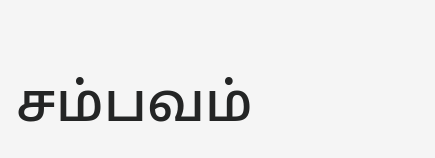சம்பவம்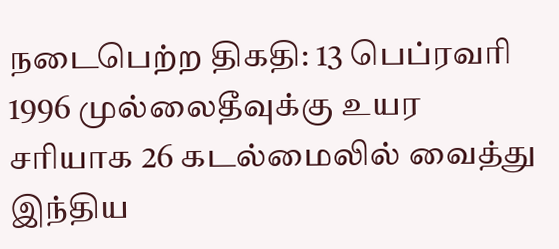நடைபெற்ற திகதி: 13 பெப்ரவரி 1996 முல்லைதீவுக்கு உயர சரியாக 26 கடல்மைலில் வைத்து இந்திய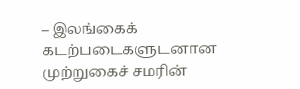– இலங்கைக் கடற்படைகளுடனான முற்றுகைச் சமரின்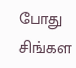போது சிங்கள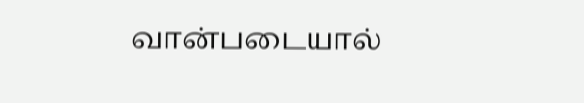வான்படையால்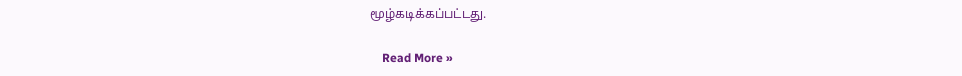மூழ்கடிக்கப்பட்டது.

    Read More »